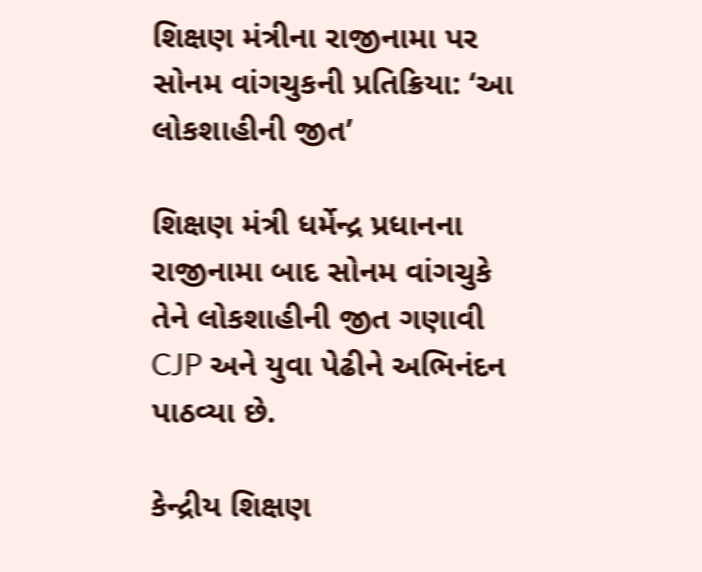શિક્ષણ મંત્રીના રાજીનામા પર સોનમ વાંગચુકની પ્રતિક્રિયા: ‘આ લોકશાહીની જીત’

શિક્ષણ મંત્રી ધર્મેન્દ્ર પ્રધાનના રાજીનામા બાદ સોનમ વાંગચુકે તેને લોકશાહીની જીત ગણાવી CJP અને યુવા પેઢીને અભિનંદન પાઠવ્યા છે.

કેન્દ્રીય શિક્ષણ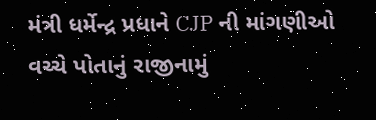મંત્રી ધર્મેન્દ્ર પ્રધાને CJP ની માંગણીઓ વચ્ચે પોતાનું રાજીનામું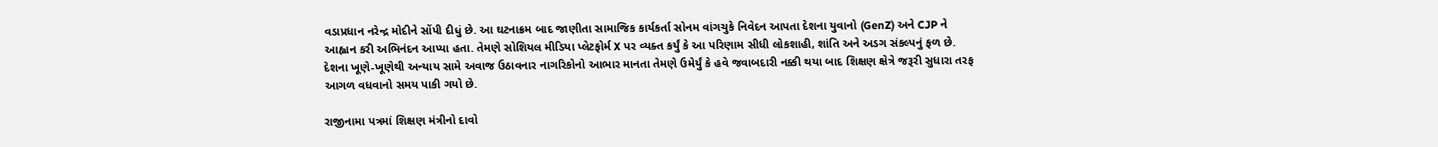વડાપ્રધાન નરેન્દ્ર મોદીને સોંપી દીધું છે. આ ઘટનાક્રમ બાદ જાણીતા સામાજિક કાર્યકર્તા સોનમ વાંગચુકે નિવેદન આપતા દેશના યુવાનો (GenZ) અને CJP ને આહ્વાન કરી અભિનંદન આપ્યા હતા. તેમણે સોશિયલ મીડિયા પ્લેટફોર્મ X પર વ્યક્ત કર્યું કે આ પરિણામ સીધી લોકશાહી, શાંતિ અને અડગ સંકલ્પનું ફળ છે. દેશના ખૂણે-ખૂણેથી અન્યાય સામે અવાજ ઉઠાવનાર નાગરિકોનો આભાર માનતા તેમણે ઉમેર્યું કે હવે જવાબદારી નક્કી થયા બાદ શિક્ષણ ક્ષેત્રે જરૂરી સુધારા તરફ આગળ વધવાનો સમય પાકી ગયો છે.

રાજીનામા પત્રમાં શિક્ષણ મંત્રીનો દાવો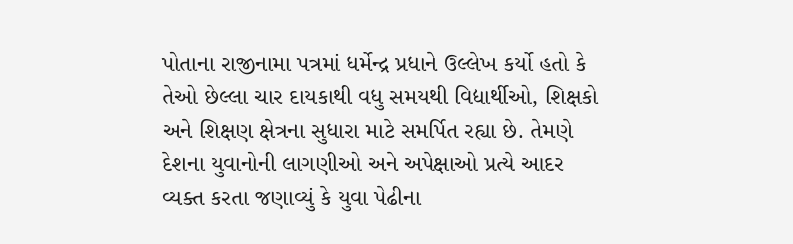પોતાના રાજીનામા પત્રમાં ધર્મેન્દ્ર પ્રધાને ઉલ્લેખ કર્યો હતો કે તેઓ છેલ્લા ચાર દાયકાથી વધુ સમયથી વિદ્યાર્થીઓ, શિક્ષકો અને શિક્ષણ ક્ષેત્રના સુધારા માટે સમર્પિત રહ્યા છે. તેમણે દેશના યુવાનોની લાગણીઓ અને અપેક્ષાઓ પ્રત્યે આદર વ્યક્ત કરતા જણાવ્યું કે યુવા પેઢીના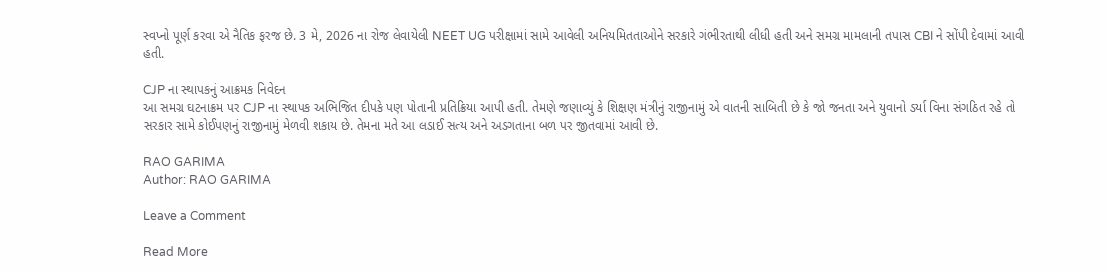સ્વપ્નો પૂર્ણ કરવા એ નૈતિક ફરજ છે. 3 મે, 2026 ના રોજ લેવાયેલી NEET UG પરીક્ષામાં સામે આવેલી અનિયમિતતાઓને સરકારે ગંભીરતાથી લીધી હતી અને સમગ્ર મામલાની તપાસ CBI ને સોંપી દેવામાં આવી હતી.

CJP ના સ્થાપકનું આક્રમક નિવેદન
આ સમગ્ર ઘટનાક્રમ પર CJP ના સ્થાપક અભિજિત દીપકે પણ પોતાની પ્રતિક્રિયા આપી હતી. તેમણે જણાવ્યું કે શિક્ષણ મંત્રીનું રાજીનામું એ વાતની સાબિતી છે કે જો જનતા અને યુવાનો ડર્યા વિના સંગઠિત રહે તો સરકાર સામે કોઈપણનું રાજીનામું મેળવી શકાય છે. તેમના મતે આ લડાઈ સત્ય અને અડગતાના બળ પર જીતવામાં આવી છે.

RAO GARIMA
Author: RAO GARIMA

Leave a Comment

Read More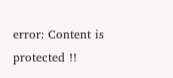error: Content is protected !!